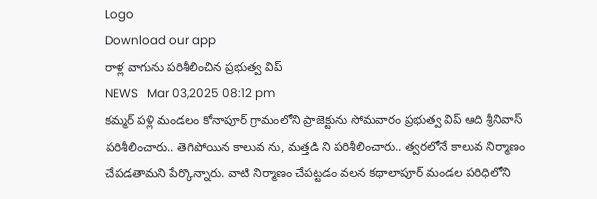Logo
Download our app
రాళ్ల వాగును పరిశీలించిన ప్రభుత్వ విప్
NEWS   Mar 03,2025 08:12 pm
కమ్మర్ పళ్లి మండలం కోనాపూర్ గ్రామంలోని ప్రాజెక్టును సోమవారం ప్రభుత్వ విప్ ఆది శ్రీనివాస్ పరిశీలించారు.. తెగిపోయిన కాలువ ను, మత్తడి ని పరిశీలించారు.. త్వరలోనే కాలువ నిర్మాణం చేపడతామని పేర్కొన్నారు. వాటి నిర్మాణం చేపట్టడం వలన కథాలాపూర్ మండల పరిధిలోని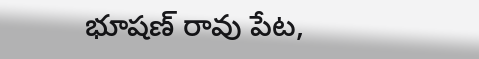భూషణ్ రావు పేట,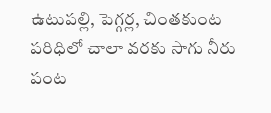ఉటుపల్లి, పెగ్గర్ల, చింతకుంట పరిధిలో చాలా వరకు సాగు నీరు పంట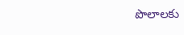పొలాలకు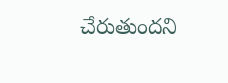చేరుతుందని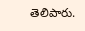తెలిపారు.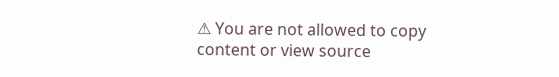⚠ You are not allowed to copy content or view source